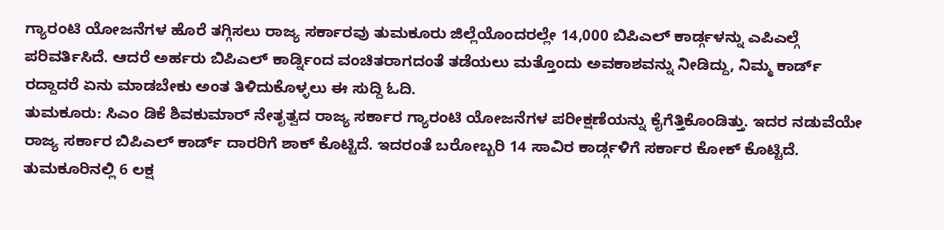ಗ್ಯಾರಂಟಿ ಯೋಜನೆಗಳ ಹೊರೆ ತಗ್ಗಿಸಲು ರಾಜ್ಯ ಸರ್ಕಾರವು ತುಮಕೂರು ಜಿಲ್ಲೆಯೊಂದರಲ್ಲೇ 14,000 ಬಿಪಿಎಲ್ ಕಾರ್ಡ್ಗಳನ್ನು ಎಪಿಎಲ್ಗೆ ಪರಿವರ್ತಿಸಿದೆ. ಆದರೆ ಅರ್ಹರು ಬಿಪಿಎಲ್ ಕಾರ್ಡ್ನಿಂದ ವಂಚಿತರಾಗದಂತೆ ತಡೆಯಲು ಮತ್ತೊಂದು ಅವಕಾಶವನ್ನು ನೀಡಿದ್ದು, ನಿಮ್ಮ ಕಾರ್ಡ್ ರದ್ದಾದರೆ ಏನು ಮಾಡಬೇಕು ಅಂತ ತಿಳಿದುಕೊಳ್ಳಲು ಈ ಸುದ್ದಿ ಓದಿ.
ತುಮಕೂರು: ಸಿಎಂ ಡಿಕೆ ಶಿವಕುಮಾರ್ ನೇತೃತ್ವದ ರಾಜ್ಯ ಸರ್ಕಾರ ಗ್ಯಾರಂಟಿ ಯೋಜನೆಗಳ ಪರೀಕ್ಷಣೆಯನ್ನು ಕೈಗೆತ್ತಿಕೊಂಡಿತ್ತು. ಇದರ ನಡುವೆಯೇ ರಾಜ್ಯ ಸರ್ಕಾರ ಬಿಪಿಎಲ್ ಕಾರ್ಡ್ ದಾರರಿಗೆ ಶಾಕ್ ಕೊಟ್ಟಿದೆ. ಇದರಂತೆ ಬರೋಬ್ಬರಿ 14 ಸಾವಿರ ಕಾರ್ಡ್ಗಳಿಗೆ ಸರ್ಕಾರ ಕೋಕ್ ಕೊಟ್ಟಿದೆ.
ತುಮಕೂರಿನಲ್ಲಿ 6 ಲಕ್ಷ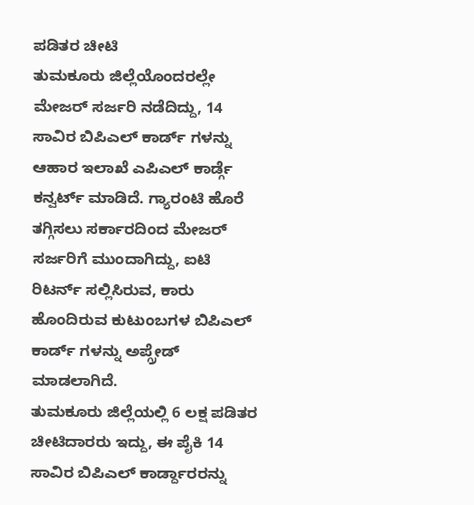ಪಡಿತರ ಚೀಟಿ
ತುಮಕೂರು ಜಿಲ್ಲೆಯೊಂದರಲ್ಲೇ ಮೇಜರ್ ಸರ್ಜರಿ ನಡೆದಿದ್ದು, 14 ಸಾವಿರ ಬಿಪಿಎಲ್ ಕಾರ್ಡ್ ಗಳನ್ನು ಆಹಾರ ಇಲಾಖೆ ಎಪಿಎಲ್ ಕಾರ್ಡ್ಗೆ ಕನ್ವರ್ಟ್ ಮಾಡಿದೆ. ಗ್ಯಾರಂಟಿ ಹೊರೆ ತಗ್ಗಿಸಲು ಸರ್ಕಾರದಿಂದ ಮೇಜರ್ ಸರ್ಜರಿಗೆ ಮುಂದಾಗಿದ್ದು, ಐಟಿ ರಿಟರ್ನ್ ಸಲ್ಲಿಸಿರುವ, ಕಾರು ಹೊಂದಿರುವ ಕುಟುಂಬಗಳ ಬಿಪಿಎಲ್ ಕಾರ್ಡ್ ಗಳನ್ನು ಅಪ್ಗ್ರೇಡ್ ಮಾಡಲಾಗಿದೆ.
ತುಮಕೂರು ಜಿಲ್ಲೆಯಲ್ಲಿ 6 ಲಕ್ಷ ಪಡಿತರ ಚೀಟಿದಾರರು ಇದ್ದು, ಈ ಪೈಕಿ 14 ಸಾವಿರ ಬಿಪಿಎಲ್ ಕಾರ್ಡ್ದಾರರನ್ನು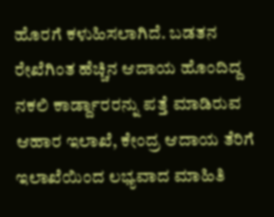ಹೊರಗೆ ಕಳುಹಿಸಲಾಗಿದೆ. ಬಡತನ ರೇಖೆಗಿಂತ ಹೆಚ್ಚಿನ ಆದಾಯ ಹೊಂದಿದ್ದ ನಕಲಿ ಕಾರ್ಡ್ದಾರರನ್ನು ಪತ್ತೆ ಮಾಡಿರುವ ಆಹಾರ ಇಲಾಖೆ, ಕೇಂದ್ರ ಆದಾಯ ತೆರಿಗೆ ಇಲಾಖೆಯಿಂದ ಲಭ್ಯವಾದ ಮಾಹಿತಿ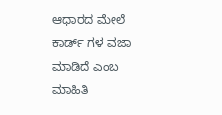ಆಧಾರದ ಮೇಲೆ ಕಾರ್ಡ್ ಗಳ ವಜಾ ಮಾಡಿದೆ ಎಂಬ ಮಾಹಿತಿ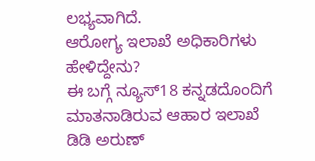ಲಭ್ಯವಾಗಿದೆ.
ಆರೋಗ್ಯ ಇಲಾಖೆ ಅಧಿಕಾರಿಗಳು ಹೇಳಿದ್ದೇನು?
ಈ ಬಗ್ಗೆ ನ್ಯೂಸ್18 ಕನ್ನಡದೊಂದಿಗೆ ಮಾತನಾಡಿರುವ ಆಹಾರ ಇಲಾಖೆ ಡಿಡಿ ಅರುಣ್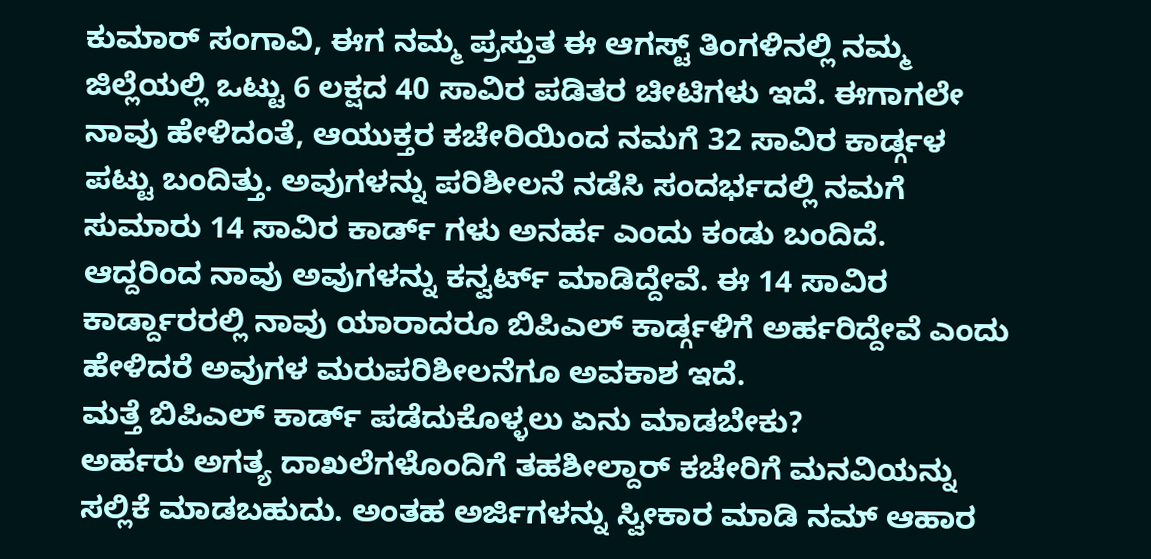ಕುಮಾರ್ ಸಂಗಾವಿ, ಈಗ ನಮ್ಮ ಪ್ರಸ್ತುತ ಈ ಆಗಸ್ಟ್ ತಿಂಗಳಿನಲ್ಲಿ ನಮ್ಮ ಜಿಲ್ಲೆಯಲ್ಲಿ ಒಟ್ಟು 6 ಲಕ್ಷದ 40 ಸಾವಿರ ಪಡಿತರ ಚೀಟಿಗಳು ಇದೆ. ಈಗಾಗಲೇ ನಾವು ಹೇಳಿದಂತೆ, ಆಯುಕ್ತರ ಕಚೇರಿಯಿಂದ ನಮಗೆ 32 ಸಾವಿರ ಕಾರ್ಡ್ಗಳ ಪಟ್ಟು ಬಂದಿತ್ತು. ಅವುಗಳನ್ನು ಪರಿಶೀಲನೆ ನಡೆಸಿ ಸಂದರ್ಭದಲ್ಲಿ ನಮಗೆ ಸುಮಾರು 14 ಸಾವಿರ ಕಾರ್ಡ್ ಗಳು ಅನರ್ಹ ಎಂದು ಕಂಡು ಬಂದಿದೆ. ಆದ್ದರಿಂದ ನಾವು ಅವುಗಳನ್ನು ಕನ್ವರ್ಟ್ ಮಾಡಿದ್ದೇವೆ. ಈ 14 ಸಾವಿರ ಕಾರ್ಡ್ದಾರರಲ್ಲಿ ನಾವು ಯಾರಾದರೂ ಬಿಪಿಎಲ್ ಕಾರ್ಡ್ಗಳಿಗೆ ಅರ್ಹರಿದ್ದೇವೆ ಎಂದು ಹೇಳಿದರೆ ಅವುಗಳ ಮರುಪರಿಶೀಲನೆಗೂ ಅವಕಾಶ ಇದೆ.
ಮತ್ತೆ ಬಿಪಿಎಲ್ ಕಾರ್ಡ್ ಪಡೆದುಕೊಳ್ಳಲು ಏನು ಮಾಡಬೇಕು?
ಅರ್ಹರು ಅಗತ್ಯ ದಾಖಲೆಗಳೊಂದಿಗೆ ತಹಶೀಲ್ದಾರ್ ಕಚೇರಿಗೆ ಮನವಿಯನ್ನು ಸಲ್ಲಿಕೆ ಮಾಡಬಹುದು. ಅಂತಹ ಅರ್ಜಿಗಳನ್ನು ಸ್ವೀಕಾರ ಮಾಡಿ ನಮ್ ಆಹಾರ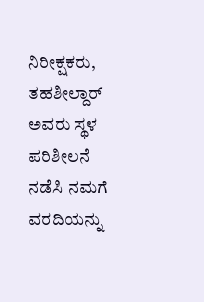ನಿರೀಕ್ಷಕರು, ತಹಶೀಲ್ದಾರ್ ಅವರು ಸ್ಥಳ ಪರಿಶೀಲನೆ ನಡೆಸಿ ನಮಗೆ ವರದಿಯನ್ನು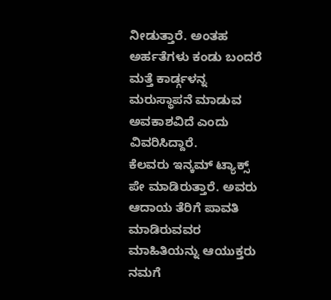ನೀಡುತ್ತಾರೆ. ಅಂತಹ ಅರ್ಹತೆಗಳು ಕಂಡು ಬಂದರೆ ಮತ್ತೆ ಕಾರ್ಡ್ಗಳನ್ನ ಮರುಸ್ಥಾಪನೆ ಮಾಡುವ ಅವಕಾಶವಿದೆ ಎಂದು ವಿವರಿಸಿದ್ದಾರೆ.
ಕೆಲವರು ಇನ್ಕಮ್ ಟ್ಯಾಕ್ಸ್ ಪೇ ಮಾಡಿರುತ್ತಾರೆ. ಅವರು ಆದಾಯ ತೆರಿಗೆ ಪಾವತಿ ಮಾಡಿರುವವರ ಮಾಹಿತಿಯನ್ನು ಆಯುಕ್ತರು ನಮಗೆ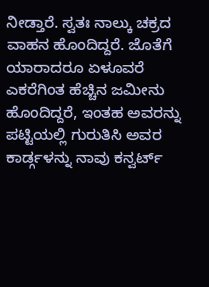ನೀಡ್ತಾರೆ. ಸ್ವತಃ ನಾಲ್ಕು ಚಕ್ರದ ವಾಹನ ಹೊಂದಿದ್ದರೆ. ಜೊತೆಗೆ ಯಾರಾದರೂ ಏಳೂವರೆ ಎಕರೆಗಿಂತ ಹೆಚ್ಚಿನ ಜಮೀನು ಹೊಂದಿದ್ದರೆ, ಇಂತಹ ಅವರನ್ನು ಪಟ್ಟಿಯಲ್ಲಿ ಗುರುತಿಸಿ ಅವರ ಕಾರ್ಡ್ಗಳನ್ನು ನಾವು ಕನ್ವರ್ಟ್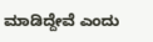ಮಾಡಿದ್ದೇವೆ ಎಂದು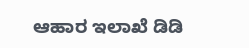ಆಹಾರ ಇಲಾಖೆ ಡಿಡಿ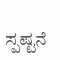ಸ್ಪಷ್ಟನೆ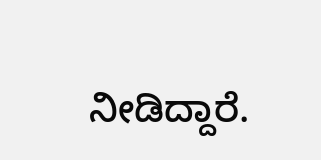ನೀಡಿದ್ದಾರೆ.